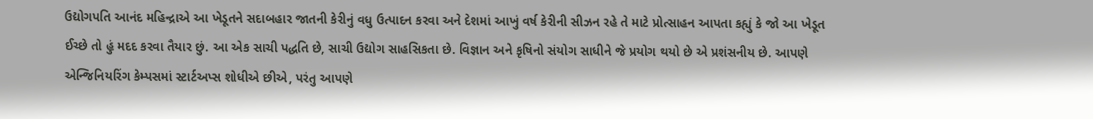ઉદ્યોગપતિ આનંદ મહિન્દ્રાએ આ ખેડૂતને સદાબહાર જાતની કેરીનું વધુ ઉત્પાદન કરવા અને દેશમાં આખું વર્ષ કેરીની સીઝન રહે તે માટે પ્રોત્સાહન આપતા કહ્યું કે જો આ ખેડૂત ઈચ્છે તો હું મદદ કરવા તૈયાર છું. આ એક સાચી પદ્ધતિ છે, સાચી ઉદ્યોગ સાહસિકતા છે. વિજ્ઞાન અને કૃષિનો સંયોગ સાધીને જે પ્રયોગ થયો છે એ પ્રશંસનીય છે. આપણે એન્જિનિયરિંગ કેમ્પસમાં સ્ટાર્ટઅપ્સ શોધીએ છીએ, પરંતુ આપણે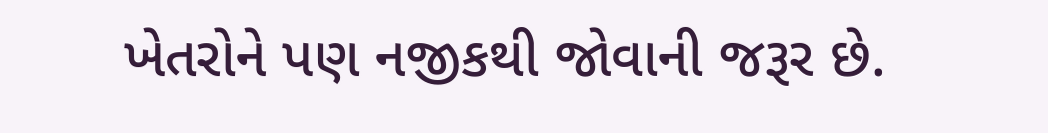ખેતરોને પણ નજીકથી જોવાની જરૂર છે.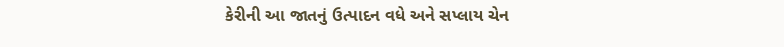કેરીની આ જાતનું ઉત્પાદન વધે અને સપ્લાય ચેન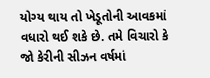યોગ્ય થાય તો ખેડૂતોની આવકમાં વધારો થઈ શકે છે. તમે વિચારો કે જો કેરીની સીઝન વર્ષમાં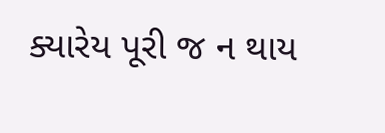ક્યારેય પૂરી જ ન થાય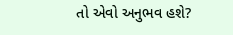તો એવો અનુભવ હશે?